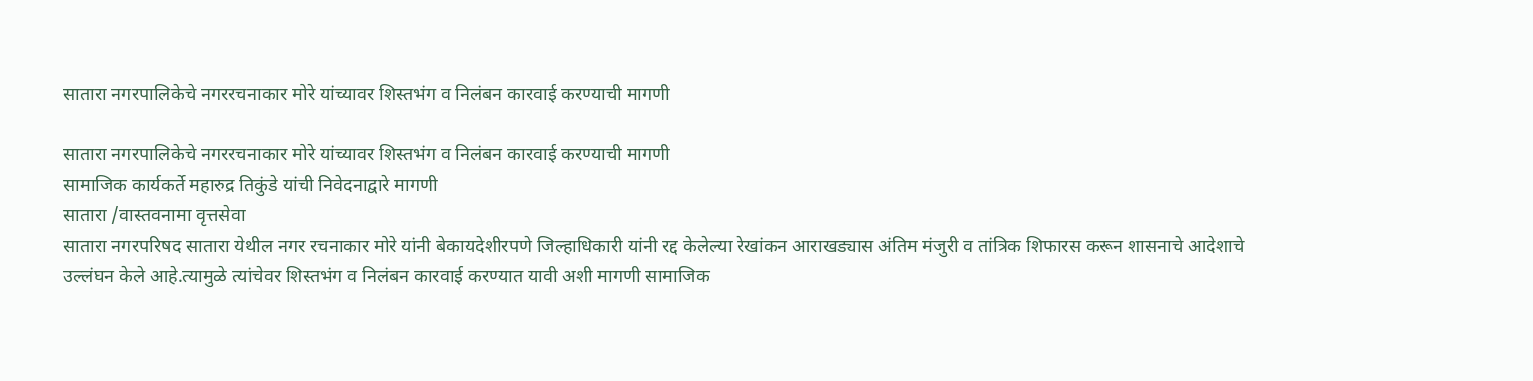सातारा नगरपालिकेचे नगररचनाकार मोरे यांच्यावर शिस्तभंग व निलंबन कारवाई करण्याची मागणी

सातारा नगरपालिकेचे नगररचनाकार मोरे यांच्यावर शिस्तभंग व निलंबन कारवाई करण्याची मागणी
सामाजिक कार्यकर्ते महारुद्र तिकुंडे यांची निवेदनाद्वारे मागणी
सातारा /वास्तवनामा वृत्तसेवा
सातारा नगरपरिषद सातारा येथील नगर रचनाकार मोरे यांनी बेकायदेशीरपणे जिल्हाधिकारी यांनी रद्द केलेल्या रेखांकन आराखड्यास अंतिम मंजुरी व तांत्रिक शिफारस करून शासनाचे आदेशाचे उल्लंघन केले आहे.त्यामुळे त्यांचेवर शिस्तभंग व निलंबन कारवाई करण्यात यावी अशी मागणी सामाजिक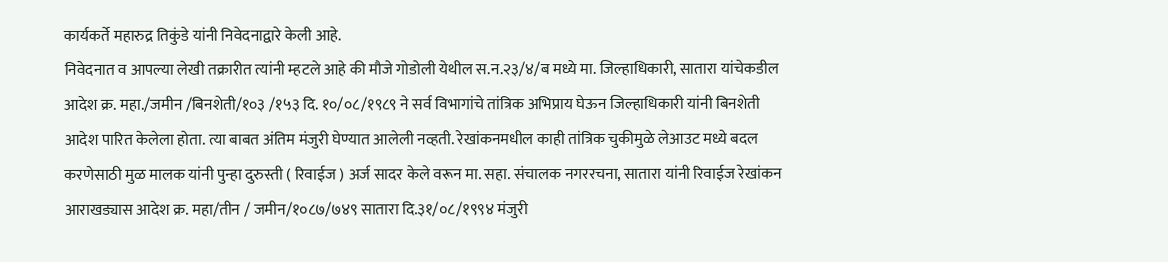कार्यकर्ते महारुद्र तिकुंडे यांनी निवेदनाद्वारे केली आहे.
निवेदनात व आपल्या लेखी तक्रारीत त्यांनी म्हटले आहे की मौजे गोडोली येथील स.न.२३/४/ब मध्ये मा. जिल्हाधिकारी, सातारा यांचेकडील आदेश क्र. महा./जमीन /बिनशेती/१०३ /१५३ दि. १०/०८/१९८९ ने सर्व विभागांचे तांत्रिक अभिप्राय घेऊन जिल्हाधिकारी यांनी बिनशेती आदेश पारित केलेला होता. त्या बाबत अंतिम मंजुरी घेण्यात आलेली नव्हती. रेखांकनमधील काही तांत्रिक चुकीमुळे लेआउट मध्ये बदल करणेसाठी मुळ मालक यांनी पुन्हा दुरुस्ती ( रिवाईज ) अर्ज सादर केले वरून मा. सहा. संचालक नगररचना, सातारा यांनी रिवाईज रेखांकन आराखड्यास आदेश क्र. महा/तीन / जमीन/१०८७/७४९ सातारा दि.३१/०८/१९९४ मंजुरी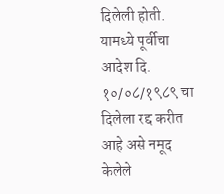दिलेली होती. यामध्ये पूर्वीचा आदेश दि. १०/०८/१९८९ चा दिलेला रद्द करीत आहे असे नमूद केलेले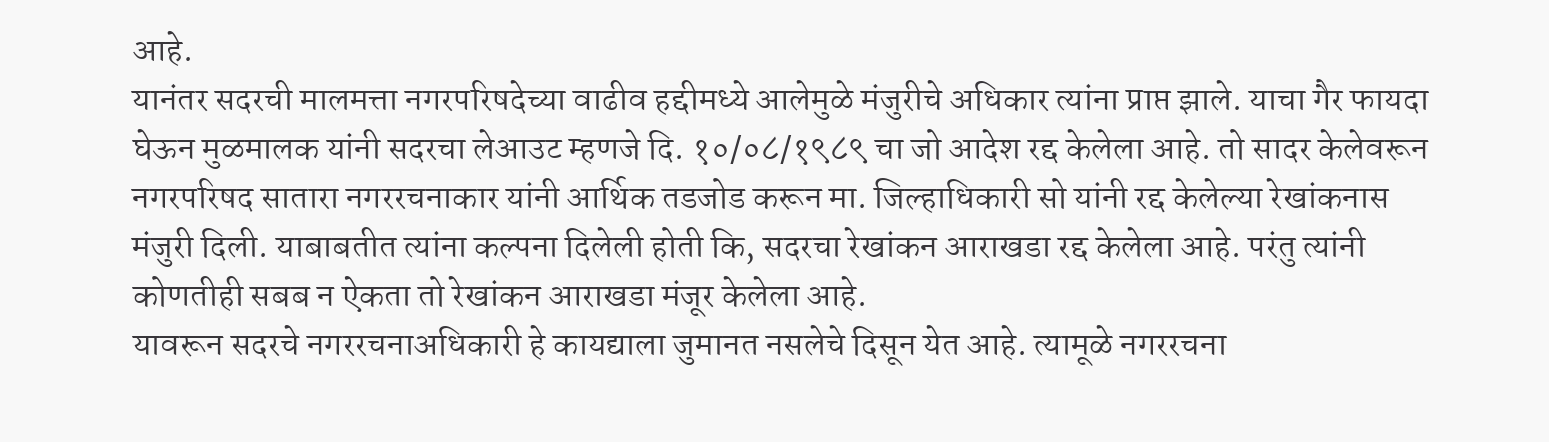आहे.
यानंतर सदरची मालमत्ता नगरपरिषदेच्या वाढीव हद्दीमध्ये आलेमुळे मंजुरीचे अधिकार त्यांना प्राप्त झाले. याचा गैर फायदा घेऊन मुळमालक यांनी सदरचा लेआउट म्हणजे दि. १०/०८/१९८९ चा जो आदेश रद्द केलेला आहे. तो सादर केलेवरून नगरपरिषद सातारा नगररचनाकार यांनी आर्थिक तडजोड करून मा. जिल्हाधिकारी सो यांनी रद्द केलेल्या रेखांकनास मंजुरी दिली. याबाबतीत त्यांना कल्पना दिलेली होती कि, सदरचा रेखांकन आराखडा रद्द केलेला आहे. परंतु त्यांनी कोणतीही सबब न ऐकता तो रेखांकन आराखडा मंजूर केलेला आहे.
यावरून सदरचे नगररचनाअधिकारी हे कायद्याला जुमानत नसलेचे दिसून येत आहे. त्यामूळे नगररचना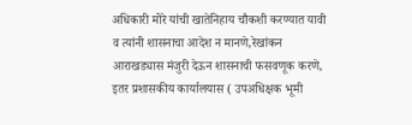अधिकारी मोरे यांची खातेनिहाय चौकशी करण्यात यावी व त्यांनी शासनाचा आदेश न मानणे,रेखांकन आराखड्यास मंजुरी देऊन शासनाची फसवणूक करणे, इतर प्रशासकीय कार्यालयास ( उपअधिक्षक भूमी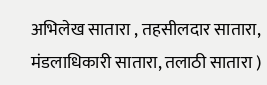अभिलेख सातारा , तहसीलदार सातारा, मंडलाधिकारी सातारा, तलाठी सातारा )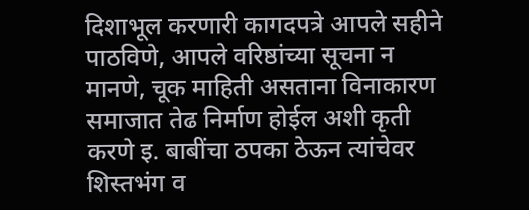दिशाभूल करणारी कागदपत्रे आपले सहीने पाठविणे, आपले वरिष्ठांच्या सूचना न मानणे, चूक माहिती असताना विनाकारण समाजात तेढ निर्माण होईल अशी कृती करणे इ. बाबींचा ठपका ठेऊन त्यांचेवर शिस्तभंग व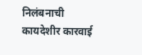निलंबनाची कायदेशीर कारवाई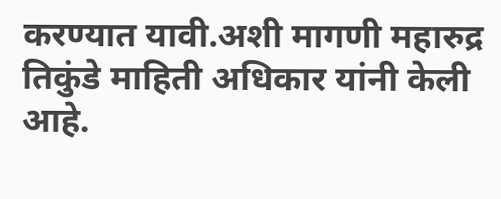करण्यात यावी.अशी मागणी महारुद्र तिकुंडे माहिती अधिकार यांनी केली आहे.